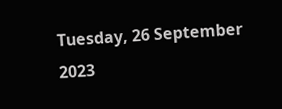Tuesday, 26 September 2023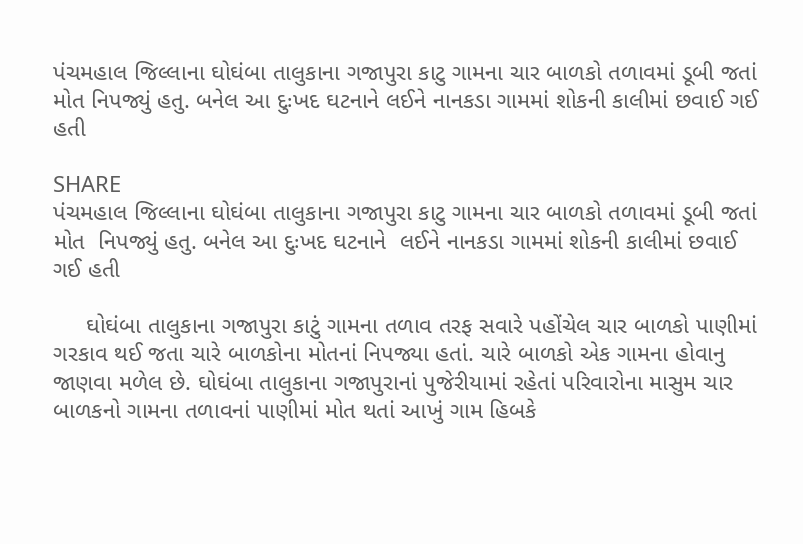પંચમહાલ જિલ્લાના ઘોઘંબા તાલુકાના ગજાપુરા કાટુ ગામના ચાર બાળકો તળાવમાં ડૂબી જતાં મોત નિપજ્યું હતુ. બનેલ આ દુઃખદ ઘટનાને લઈને નાનકડા ગામમાં શોકની કાલીમાં છવાઈ ગઈ હતી

SHARE
પંચમહાલ જિલ્લાના ઘોઘંબા તાલુકાના ગજાપુરા કાટુ ગામના ચાર બાળકો તળાવમાં ડૂબી જતાં મોત  નિપજ્યું હતુ. બનેલ આ દુઃખદ ઘટનાને  લઈને નાનકડા ગામમાં શોકની કાલીમાં છવાઈ ગઈ હતી

     ઘોઘંબા તાલુકાના ગજાપુરા કાટું ગામના તળાવ તરફ સવારે પહોંચેલ ચાર બાળકો પાણીમાં ગરકાવ થઈ જતા ચારે બાળકોના મોતનાં નિપજ્યા હતાં. ચારે બાળકો એક ગામના હોવાનુ જાણવા મળેલ છે. ઘોઘંબા તાલુકાના ગજાપુરાનાં પુજેરીયામાં રહેતાં પરિવારોના માસુમ ચાર બાળકનો ગામના તળાવનાં પાણીમાં મોત થતાં આખું ગામ હિબકે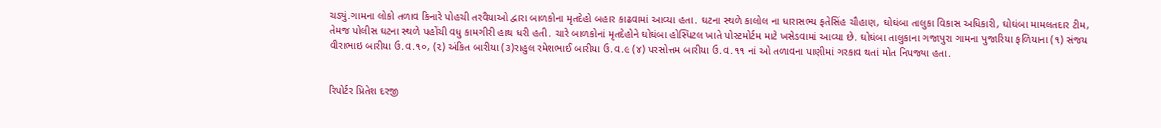ચડ્યું.ગામના લોકો તળાવ કિનારે પોહચી તરવૈયાઓ દ્વારા બાળકોના મૃતદેહો બહાર કાઢવામાં આવ્યા હતા. ઘટના સ્થળે કાલોલ ના ધારાસભ્ય ફતેસિંહ ચૌહાણ, ઘોઘંબા તાલુકા વિકાસ અધિકારી, ઘોઘંબા મામલતદાર ટીમ, તેમજ પોલીસ ઘટના સ્થળે પહોંચી વધુ કામગીરી હાથ ધરી હતી. ચારે બાળકોનાં મૃતદેહોને ઘોઘંબા હોસ્પિટલ ખાતે પોસ્ટમોર્ટમ માટે ખસેડવામાં આવ્યા છે. ઘોઘંબા તાલુકાના ગજાપુરા ગામના પુજારિયા ફળિયાના (૧) સંજય વીરાભાઇ બારીયા ઉ.વ.૧૦, (૨) અંકિત બારીયા (૩)રાહુલ રમેશભાઈ બારીયા ઉ.વ.૯ (૪) પરસોત્તમ બારીયા ઉ.વ.૧૧ નાં ઓ તળાવના પાણીમાં ગરકાવ થતાં મોત નિપજ્યા હતા.


રિપોર્ટર પ્રિતેશ દરજી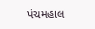પંચમહાલ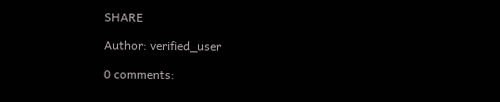SHARE

Author: verified_user

0 comments: